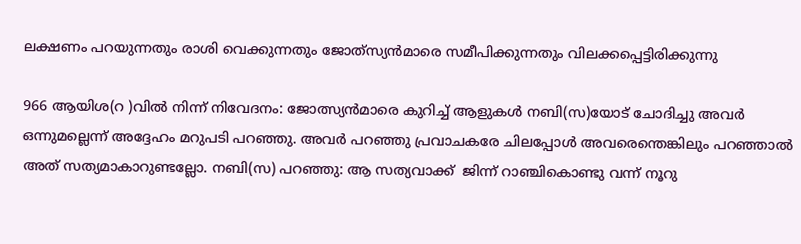ലക്ഷണം പറയുന്നതും രാശി വെക്കുന്നതും ജോത്‌സ്യൻമാരെ സമീപിക്കുന്നതും വിലക്കപ്പെട്ടിരിക്കുന്നു

966 ആയിശ(റ )വിൽ നിന്ന് നിവേദനം: ജോത്സ്യൻമാരെ കുറിച്ച് ആളുകൾ നബി(സ)യോട് ചോദിച്ചു അവർ ഒന്നുമല്ലെന്ന് അദ്ദേഹം മറുപടി പറഞ്ഞു. അവർ പറഞ്ഞു പ്രവാചകരേ ചിലപ്പോൾ അവരെന്തെങ്കിലും പറഞ്ഞാൽ അത് സത്യമാകാറുണ്ടല്ലോ. നബി(സ) പറഞ്ഞു: ആ സത്യവാക്ക്  ജിന്ന് റാഞ്ചികൊണ്ടു വന്ന് നൂറു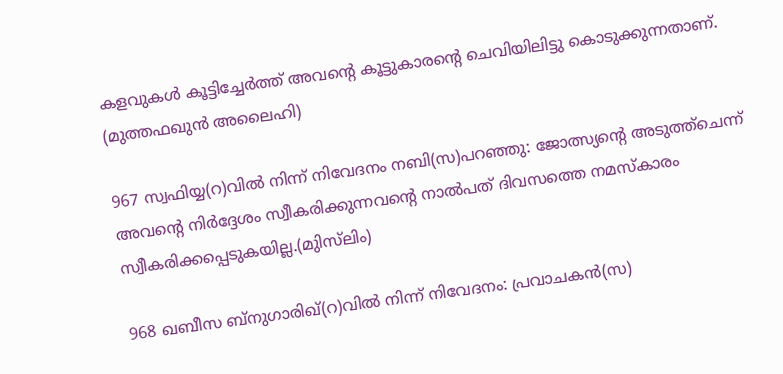കളവുകൾ കൂട്ടിച്ചേർത്ത് അവന്റെ കൂട്ടുകാരന്റെ ചെവിയിലിട്ടു കൊടുക്കുന്നതാണ്. (മുത്തഫഖുൻ അലൈഹി)

967 സ്വഫിയ്യ(റ)വിൽ നിന്ന് നിവേദനം നബി(സ)പറഞ്ഞു: ജോത്സ്യന്റെ അടുത്ത്‌ചെന്ന് അവന്റെ നിർദ്ദേശം സ്വീകരിക്കുന്നവന്റെ നാൽപത് ദിവസത്തെ നമസ്‌കാരം സ്വീകരിക്കപ്പെടുകയില്ല.(മുിസ്‌ലിം)

968 ഖബീസ ബ്‌നുഗാരിഖ്‌(റ)വിൽ നിന്ന് നിവേദനം: പ്രവാചകൻ(സ)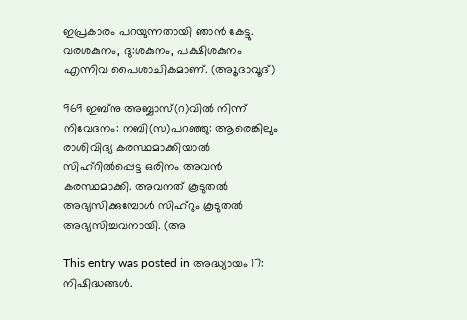ഇപ്രകാരം പറയുന്നതായി ഞാൻ കേട്ടു. വരശകുനം, ദു:ശകുനം, പക്ഷിശകുനം എന്നിവ പൈശാചികമാണ്. (അൂദാവൂദ്)

969 ഇബ്‌നു അബ്ബാസ്‌(റ)വിൽ നിന്ന് നിവേദനം: നബി(സ)പറഞ്ഞു: ആരെങ്കിലും രാശിവിദ്യ കരസ്ഥമാക്കിയാൽ സിഹ്‌റിൽപ്പെട്ട ഒരിനം അവൻ കരസ്ഥമാക്കി. അവനത് കൂടുതൽ അഭ്യസിക്കുമ്പോൾ സിഹ്‌റും കൂടുതൽ അഭ്യസിച്ചവനായി. (അ

This entry was posted in അദ്ധ്യായം 17: നിഷിദ്ധങ്ങൾ.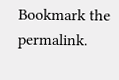Bookmark the permalink.